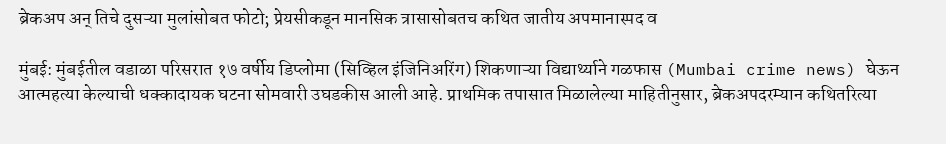ब्रेकअप अन् तिचे दुसऱ्या मुलांसोबत फोटो; प्रेयसीकडून मानसिक त्रासासोबतच कथित जातीय अपमानास्पद व

मुंबई: मुंबईतील वडाळा परिसरात १७ वर्षीय डिप्लोमा (सिव्हिल इंजिनिअरिंग) शिकणाऱ्या विद्यार्थ्याने गळफास (Mumbai crime news) घेऊन आत्महत्या केल्याची धक्कादायक घटना सोमवारी उघडकीस आली आहे. प्राथमिक तपासात मिळालेल्या माहितीनुसार, ब्रेकअपदरम्यान कथितरित्या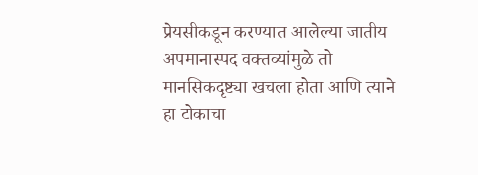प्रेयसीकडून करण्यात आलेल्या जातीय अपमानास्पद वक्तव्यांमुळे तो मानसिकदृष्ट्या खचला होता आणि त्याने हा टोकाचा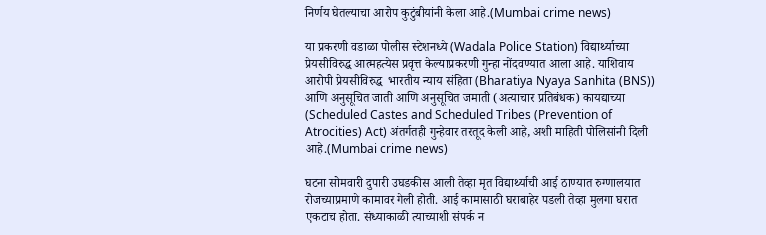निर्णय घेतल्याचा आरोप कुटुंबीयांनी केला आहे.(Mumbai crime news)

या प्रकरणी वडाळा पोलीस स्टेशनध्ये (Wadala Police Station) विद्यार्थ्याच्या प्रेयसीविरुद्ध आत्महत्येस प्रवृत्त केल्याप्रकरणी गुन्हा नोंदवण्यात आला आहे. याशिवाय आरोपी प्रेयसीविरुद्ध  भारतीय न्याय संहिता (Bharatiya Nyaya Sanhita (BNS)) आणि अनुसूचित जाती आणि अनुसूचित जमाती (अत्याचार प्रतिबंधक) कायद्याच्या (Scheduled Castes and Scheduled Tribes (Prevention of Atrocities) Act) अंतर्गतही गुन्हेवार तरतूद केली आहे, अशी माहिती पोलिसांनी दिली आहे.(Mumbai crime news)

घटना सोमवारी दुपारी उघडकीस आली तेव्हा मृत विद्यार्थ्याची आई ठाण्यात रुग्णालयात रोजच्याप्रमाणे कामावर गेली होती. आई कामासाठी घराबाहेर पडली तेव्हा मुलगा घरात एकटाच होता. संध्याकाळी त्याच्याशी संपर्क न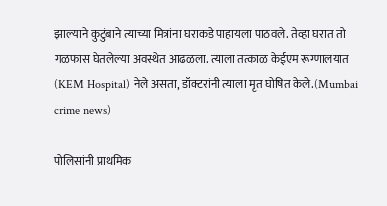झाल्याने कुटुंबाने त्याच्या मित्रांना घराकडे पाहायला पाठवले. तेव्हा घरात तो गळफास घेतलेल्या अवस्थेत आढळला. त्याला तत्काळ केईएम रूग्णालयात (KEM Hospital) नेले असता, डॉक्टरांनी त्याला मृत घोषित केले.(Mumbai crime news)

पोलिसांनी प्राथमिक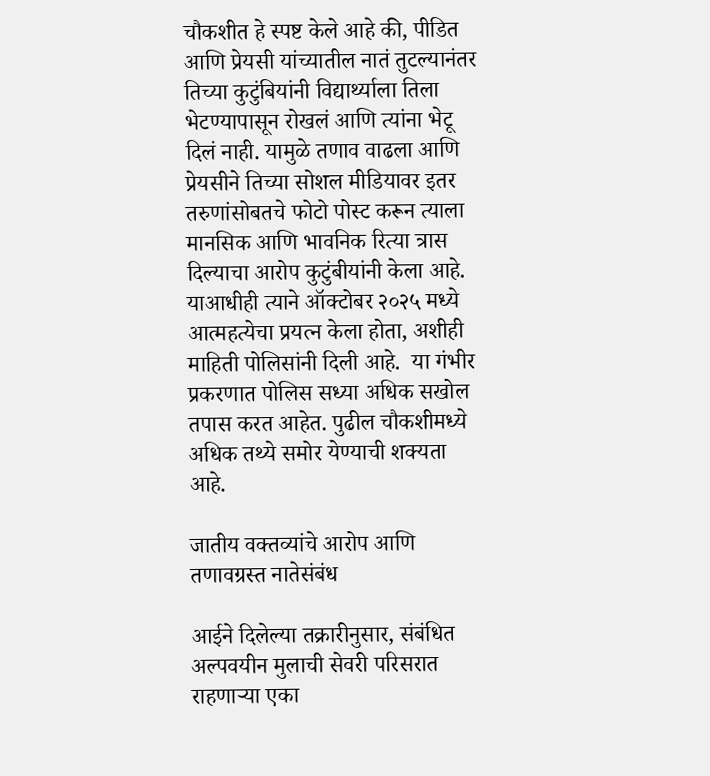चौकशीत हे स्पष्ट केले आहे की, पीडित आणि प्रेयसी यांच्यातील नातं तुटल्यानंतर तिच्या कुटुंबियांनी विद्यार्थ्याला तिला भेटण्यापासून रोखलं आणि त्यांना भेटू दिलं नाही. यामुळे तणाव वाढला आणि प्रेयसीने तिच्या सोशल मीडियावर इतर तरुणांसोबतचे फोटो पोस्ट करून त्याला मानसिक आणि भावनिक रित्या त्रास दिल्याचा आरोप कुटुंबीयांनी केला आहे. याआधीही त्याने ऑक्टोबर २०२५ मध्ये आत्महत्येचा प्रयत्न केला होता, अशीही माहिती पोलिसांनी दिली आहे.  या गंभीर प्रकरणात पोलिस सध्या अधिक सखोल तपास करत आहेत. पुढील चौकशीमध्ये अधिक तथ्ये समोर येण्याची शक्यता आहे.

जातीय वक्तव्यांचे आरोप आणि तणावग्रस्त नातेसंबंध

आईने दिलेल्या तक्रारीनुसार, संबंधित अल्पवयीन मुलाची सेवरी परिसरात राहणाऱ्या एका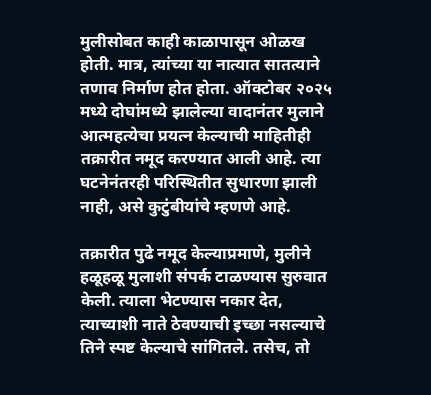मुलीसोबत काही काळापासून ओळख होती. मात्र, त्यांच्या या नात्यात सातत्याने तणाव निर्माण होत होता. ऑक्टोबर २०२५ मध्ये दोघांमध्ये झालेल्या वादानंतर मुलाने आत्महत्येचा प्रयत्न केल्याची माहितीही तक्रारीत नमूद करण्यात आली आहे. त्या घटनेनंतरही परिस्थितीत सुधारणा झाली नाही, असे कुटुंबीयांचे म्हणणे आहे.

तक्रारीत पुढे नमूद केल्याप्रमाणे, मुलीने हळूहळू मुलाशी संपर्क टाळण्यास सुरुवात केली. त्याला भेटण्यास नकार देत, त्याच्याशी नाते ठेवण्याची इच्छा नसल्याचे तिने स्पष्ट केल्याचे सांगितले. तसेच, तो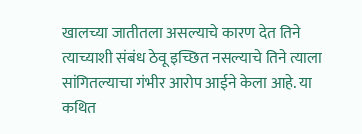खालच्या जातीतला असल्याचे कारण देत तिने त्याच्याशी संबंध ठेवू इच्छित नसल्याचे तिने त्याला सांगितल्याचा गंभीर आरोप आईने केला आहे. या कथित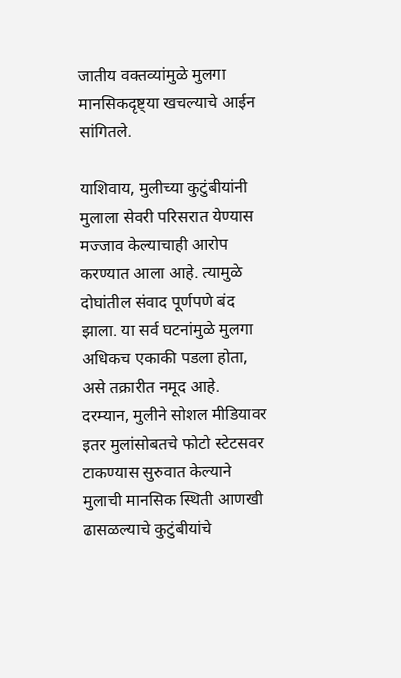जातीय वक्तव्यांमुळे मुलगा मानसिकदृष्ट्या खचल्याचे आईन सांगितले.

याशिवाय, मुलीच्या कुटुंबीयांनी मुलाला सेवरी परिसरात येण्यास मज्जाव केल्याचाही आरोप करण्यात आला आहे. त्यामुळे दोघांतील संवाद पूर्णपणे बंद झाला. या सर्व घटनांमुळे मुलगा अधिकच एकाकी पडला होता, असे तक्रारीत नमूद आहे. दरम्यान, मुलीने सोशल मीडियावर इतर मुलांसोबतचे फोटो स्टेटसवर टाकण्यास सुरुवात केल्याने मुलाची मानसिक स्थिती आणखी ढासळल्याचे कुटुंबीयांचे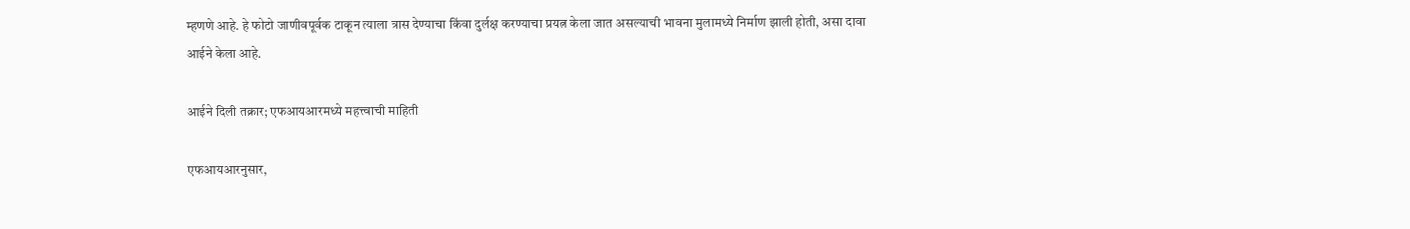म्हणणे आहे. हे फोटो जाणीवपूर्वक टाकून त्याला त्रास देण्याचा किंवा दुर्लक्ष करण्याचा प्रयत्न केला जात असल्याची भावना मुलामध्ये निर्माण झाली होती, असा दावा आईने केला आहे.

आईने दिली तक्रार; एफआयआरमध्ये महत्त्वाची माहिती

एफआयआरनुसार,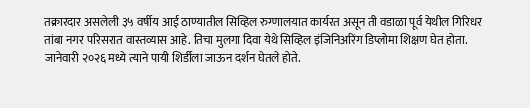तक्रारदार असलेली ३५ वर्षीय आई ठाण्यातील सिव्हिल रुग्णालयात कार्यरत असून ती वडाळा पूर्व येथील गिरिधर तांबा नगर परिसरात वास्तव्यास आहे. तिचा मुलगा दिवा येथे सिव्हिल इंजिनिअरिंग डिप्लोमा शिक्षण घेत होता. जानेवारी २०२६ मध्ये त्याने पायी शिर्डीला जाऊन दर्शन घेतले होते.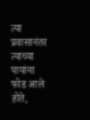त्या प्रवासानंतर त्याच्या पायांना फोड आले होते,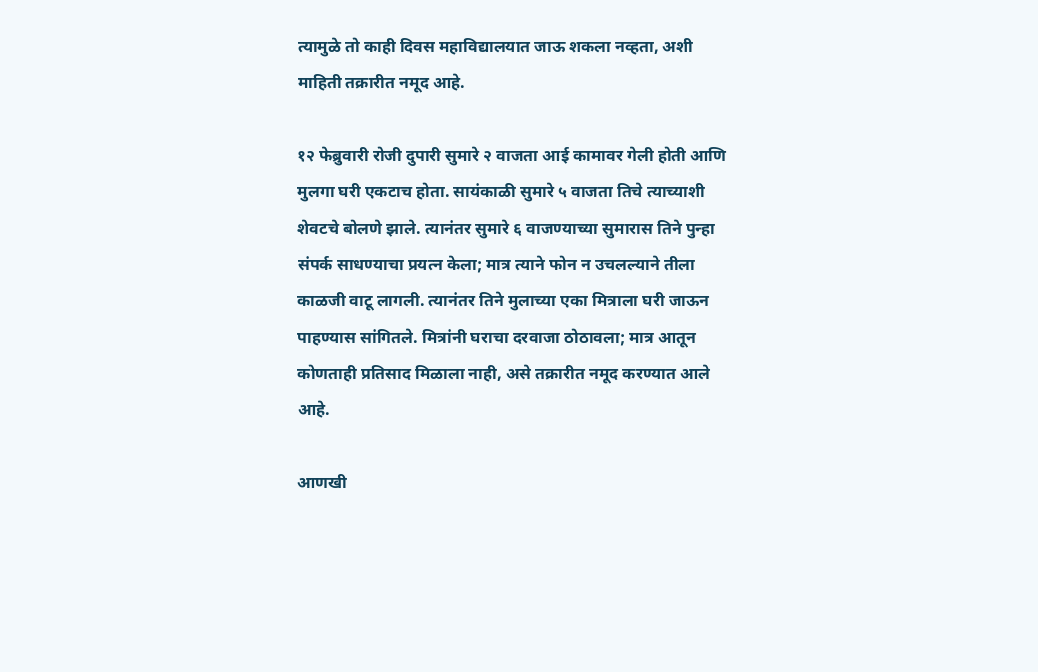त्यामुळे तो काही दिवस महाविद्यालयात जाऊ शकला नव्हता, अशी माहिती तक्रारीत नमूद आहे.

१२ फेब्रुवारी रोजी दुपारी सुमारे २ वाजता आई कामावर गेली होती आणि मुलगा घरी एकटाच होता. सायंकाळी सुमारे ५ वाजता तिचे त्याच्याशी शेवटचे बोलणे झाले. त्यानंतर सुमारे ६ वाजण्याच्या सुमारास तिने पुन्हा संपर्क साधण्याचा प्रयत्न केला; मात्र त्याने फोन न उचलल्याने तीला काळजी वाटू लागली. त्यानंतर तिने मुलाच्या एका मित्राला घरी जाऊन पाहण्यास सांगितले. मित्रांनी घराचा दरवाजा ठोठावला; मात्र आतून कोणताही प्रतिसाद मिळाला नाही, असे तक्रारीत नमूद करण्यात आले आहे.

आणखी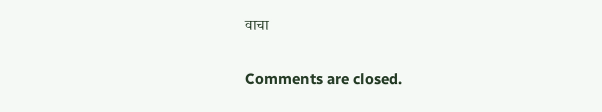वाचा

Comments are closed.